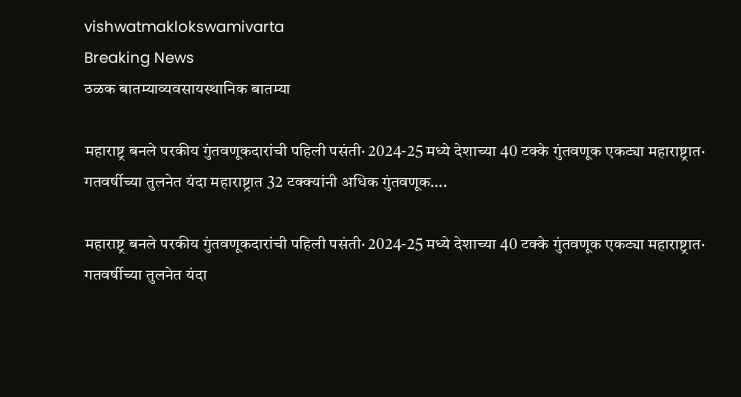vishwatmaklokswamivarta
Breaking News
ठळक बातम्याव्यवसायस्थानिक बातम्या

महाराष्ट्र बनले परकीय गुंतवणूकदारांची पहिली पसंती· 2024-25 मध्ये देशाच्या 40 टक्के गुंतवणूक एकट्या महाराष्ट्रात· गतवर्षीच्या तुलनेत यंदा महाराष्ट्रात 32 टक्क्यांनी अधिक गुंतवणूक….

महाराष्ट्र बनले परकीय गुंतवणूकदारांची पहिली पसंती· 2024-25 मध्ये देशाच्या 40 टक्के गुंतवणूक एकट्या महाराष्ट्रात· गतवर्षीच्या तुलनेत यंदा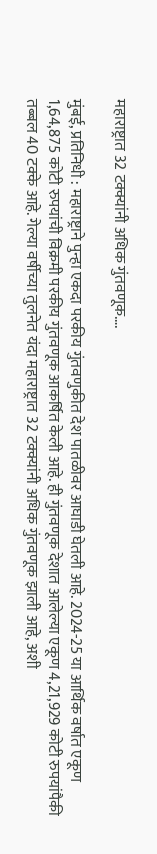महाराष्ट्रात 32 टक्क्यांनी अधिक गुंतवणूक….

मुंबई, प्रतिनिधी : महाराष्ट्राने पुन्हा एकदा परकीय गुंतवणुकीत देश पातळीवर आघाडी घेतली आहे. 2024-25 या आर्थिक वर्षात एकूण 1,64,875 कोटी रुपयांची विक्रमी परकीय गुंतवणूक आकर्षित केली आहे. ही गुंतवणूक देशात आलेल्या एकूण 4,21,929 कोटी रुपयांपैकी तब्बल 40 टक्के आहे. गेल्या वर्षीच्या तुलनेत यंदा महाराष्ट्रात 32 टक्क्यांनी अधिक गुंतवणूक झाली आहे, अशी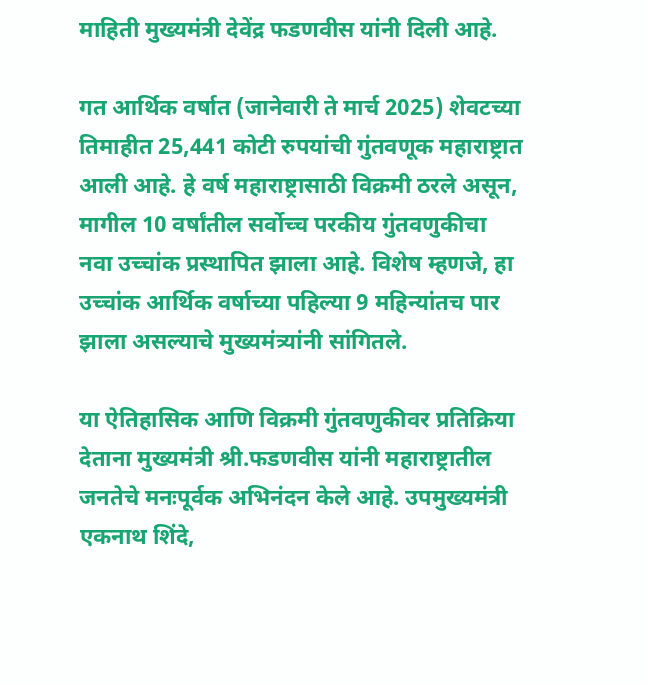माहिती मुख्यमंत्री देवेंद्र फडणवीस यांनी दिली आहे.

गत आर्थिक वर्षात (जानेवारी ते मार्च 2025) शेवटच्या तिमाहीत 25,441 कोटी रुपयांची गुंतवणूक महाराष्ट्रात आली आहे. हे वर्ष महाराष्ट्रासाठी विक्रमी ठरले असून, मागील 10 वर्षांतील सर्वोच्च परकीय गुंतवणुकीचा नवा उच्चांक प्रस्थापित झाला आहे. विशेष म्हणजे, हा उच्चांक आर्थिक वर्षाच्या पहिल्या 9 महिन्यांतच पार झाला असल्याचे मुख्यमंत्र्यांनी सांगितले.

या ऐतिहासिक आणि विक्रमी गुंतवणुकीवर प्रतिक्रिया देताना मुख्यमंत्री श्री.फडणवीस यांनी महाराष्ट्रातील जनतेचे मनःपूर्वक अभिनंदन केले आहे. उपमुख्यमंत्री एकनाथ शिंदे,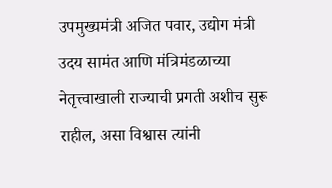उपमुख्यमंत्री अजित पवार, उद्योग मंत्री उदय सामंत आणि मंत्रिमंडळाच्या नेतृत्त्वाखाली राज्याची प्रगती अशीच सुरू राहील, असा विश्वास त्यांनी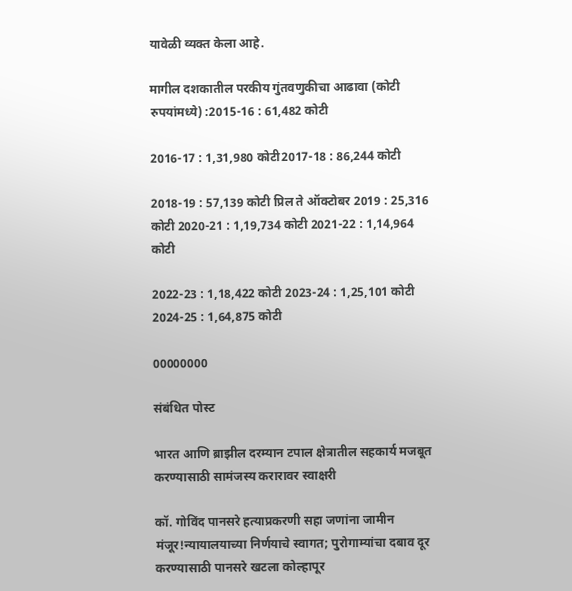यावेळी व्यक्त केला आहे.

मागील दशकातील परकीय गुंतवणुकीचा आढावा (कोटी रुपयांमध्ये) :2015-16 : 61,482 कोटी

2016-17 : 1,31,980 कोटी2017-18 : 86,244 कोटी

2018-19 : 57,139 कोटी प्रिल ते ऑक्टोबर 2019 : 25,316 कोटी 2020-21 : 1,19,734 कोटी 2021-22 : 1,14,964 कोटी

2022-23 : 1,18,422 कोटी 2023-24 : 1,25,101 कोटी 2024-25 : 1,64,875 कोटी

00000000

संबंधित पोस्ट

भारत आणि ब्राझील दरम्यान टपाल क्षेत्रातील सहकार्य मजबूत करण्यासाठी सामंजस्य करारावर स्वाक्षरी

कॉ. गोविंद पानसरे हत्याप्रकरणी सहा जणांना जामीन मंजूर!न्यायालयाच्या निर्णयाचे स्वागत; पुरोगाम्यांचा दबाव दूर करण्यासाठी पानसरे खटला कोल्हापूर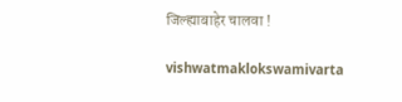जिल्ह्याबाहेर चालवा !

vishwatmaklokswamivarta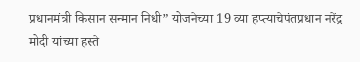प्रधानमंत्री किसान सन्मान निधी” योजनेच्या 19 व्या हप्त्याचेपंतप्रधान नरेंद्र मोदी यांच्या हस्ते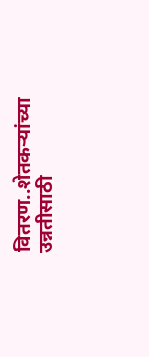वितरण..शेतकऱ्यांच्या उन्नतीसाठी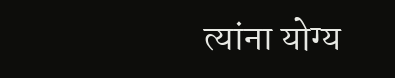त्यांना योग्य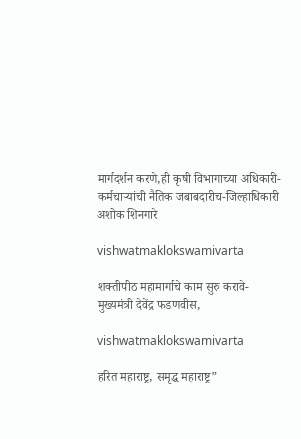मार्गदर्शन करणे,ही कृषी विभागाच्या अधिकारी-कर्मचाऱ्यांची नैतिक जबाबदारीच-जिल्हाधिकारी अशोक शिनगारे

vishwatmaklokswamivarta

शक्तीपीठ महामार्गाचे काम सुरु करावे- मुख्यमंत्री देवेंद्र फडणवीस,

vishwatmaklokswamivarta

हरित महाराष्ट्र, समृद्ध महाराष्ट्र”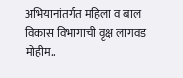अभियानांतर्गत महिला व बाल विकास विभागाची वृक्ष लागवड मोहीम..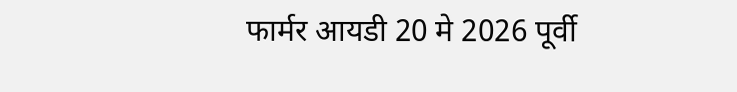फार्मर आयडी 20 मे 2026 पूर्वी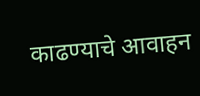काढण्याचे आवाहन